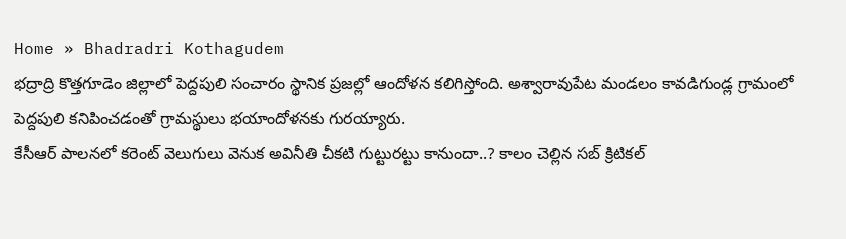Home » Bhadradri Kothagudem
భద్రాద్రి కొత్తగూడెం జిల్లాలో పెద్దపులి సంచారం స్థానిక ప్రజల్లో ఆందోళన కలిగిస్తోంది. అశ్వారావుపేట మండలం కావడిగుండ్ల గ్రామంలో పెద్దపులి కనిపించడంతో గ్రామస్థులు భయాందోళనకు గురయ్యారు.
కేసీఆర్ పాలనలో కరెంట్ వెలుగులు వెనుక అవినీతి చీకటి గుట్టురట్టు కానుందా..? కాలం చెల్లిన సబ్ క్రిటికల్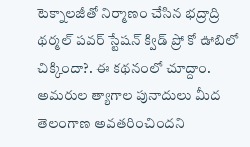టెక్నాలజీతో నిర్మాణం చేసిన భద్రాద్రి థర్మల్ పవర్ స్టేషన్ క్విడ్ ప్రో కో ఊబిలో చిక్కిందా?. ఈ కథనంలో చూద్దాం.
అమరుల త్యాగాల పునాదులు మీద తెలంగాణ అవతరించిందని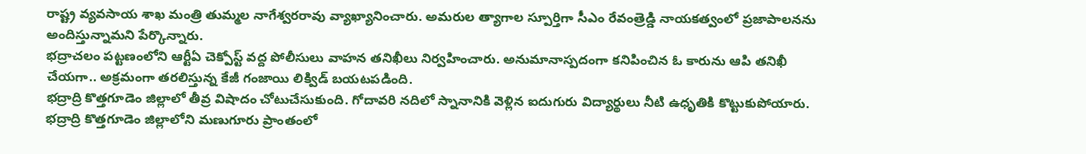రాష్ట్ర వ్యవసాయ శాఖ మంత్రి తుమ్మల నాగేశ్వరరావు వ్యాఖ్యానించారు. అమరుల త్యాగాల స్పూర్తిగా సీఎం రేవంత్రెడ్డి నాయకత్వంలో ప్రజాపాలనను అందిస్తున్నామని పేర్కొన్నారు.
భద్రాచలం పట్టణంలోని ఆర్టీఏ చెక్పోస్ట్ వద్ద పోలీసులు వాహన తనిఖీలు నిర్వహించారు. అనుమానాస్పదంగా కనిపించిన ఓ కారును ఆపి తనిఖీ చేయగా.. అక్రమంగా తరలిస్తున్న కేజీ గంజాయి లిక్విడ్ బయటపడింది.
భద్రాద్రి కొత్తగూడెం జిల్లాలో తీవ్ర విషాదం చోటుచేసుకుంది. గోదావరి నదిలో స్నానానికి వెళ్లిన ఐదుగురు విద్యార్థులు నీటి ఉధృతికి కొట్టుకుపోయారు.
భద్రాద్రి కొత్తగూడెం జిల్లాలోని మణుగూరు ప్రాంతంలో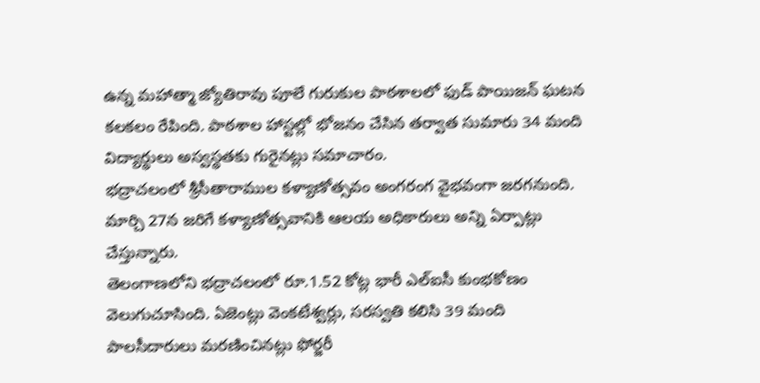ఉన్న మహాత్మా జ్యోతిరావు పూలే గురుకుల పాఠశాలలో ఫుడ్ పాయిజన్ ఘటన కలకలం రేపింది. పాఠశాల హాస్టల్లో భోజనం చేసిన తర్వాత సుమారు 34 మంది విద్యార్థులు అస్వస్థతకు గురైనట్లు సమాచారం.
భద్రాచలంలో శ్రీసీతారాముల కళ్యాణోత్సవం అంగరంగ వైభవంగా జరగనుంది. మార్చి 27న జరిగే కళ్యాణోత్సవానికి ఆలయ అధికారులు అన్ని ఏర్పాట్లు చేస్తున్నారు.
తెలంగాణలోని భద్రాచలంలో రూ.1.52 కోట్ల భారీ ఎల్ఐసీ కుంభకోణం వెలుగుచూసింది. ఏజెంట్లు వెంకటేశ్వర్లు, సరస్వతి కలిసి 39 మంది పాలసీదారులు మరణించినట్లు ఫోర్జరీ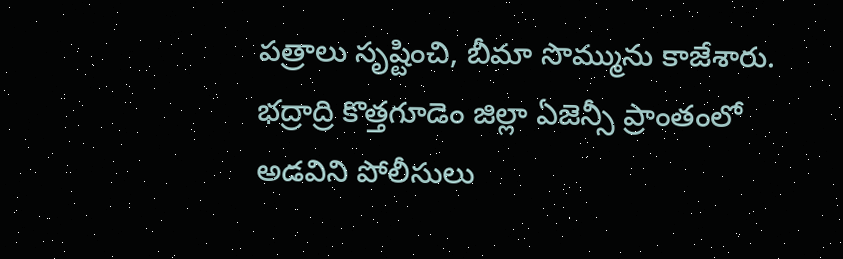పత్రాలు సృష్టించి, బీమా సొమ్మును కాజేశారు.
భద్రాద్రి కొత్తగూడెం జిల్లా ఏజెన్సీ ప్రాంతంలో అడవిని పోలీసులు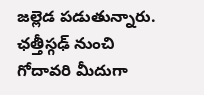జల్లెడ పడుతున్నారు. ఛత్తీస్గఢ్ నుంచి గోదావరి మీదుగా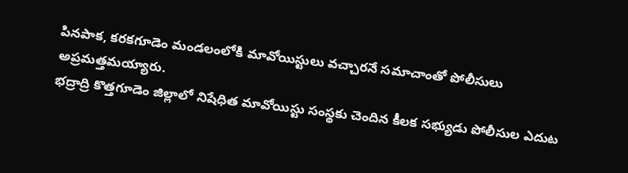పినపాక, కరకగూడెం మండలంలోకి మావోయిస్టులు వచ్చారనే సమాచాంతో పోలీసులు అప్రమత్తమయ్యారు.
భద్రాద్రి కొత్తగూడెం జిల్లాలో నిషేధిత మావోయిస్టు సంస్థకు చెందిన కీలక సభ్యుడు పోలీసుల ఎదుట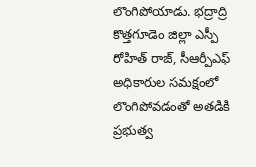లొంగిపోయాడు. భద్రాద్రి కొత్తగూడెం జిల్లా ఎస్పీ రోహిత్ రాజ్, సీఆర్పీఎఫ్ అధికారుల సమక్షంలో లొంగిపోవడంతో అతడికి ప్రభుత్వ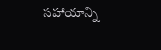సహాయాన్ని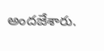అందజేశారు.